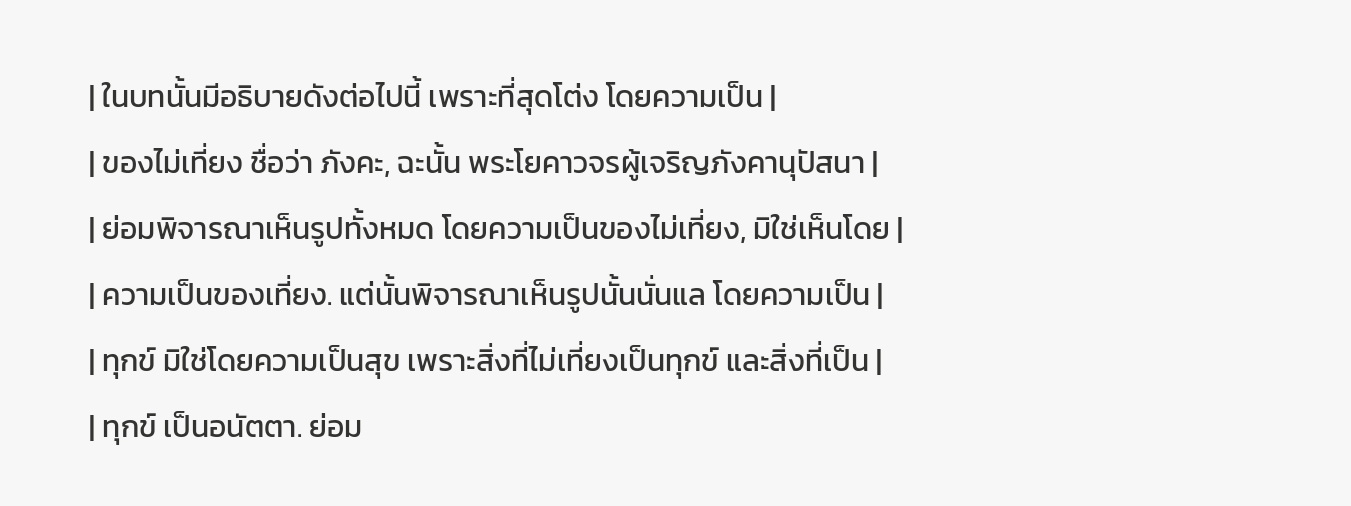| ในบทนั้นมีอธิบายดังต่อไปนี้ เพราะที่สุดโต่ง โดยความเป็น |
| ของไม่เที่ยง ชื่อว่า ภังคะ, ฉะนั้น พระโยคาวจรผู้เจริญภังคานุปัสนา |
| ย่อมพิจารณาเห็นรูปทั้งหมด โดยความเป็นของไม่เที่ยง, มิใช่เห็นโดย |
| ความเป็นของเที่ยง. แต่นั้นพิจารณาเห็นรูปนั้นนั่นแล โดยความเป็น |
| ทุกข์ มิใช่โดยความเป็นสุข เพราะสิ่งที่ไม่เที่ยงเป็นทุกข์ และสิ่งที่เป็น |
| ทุกข์ เป็นอนัตตา. ย่อม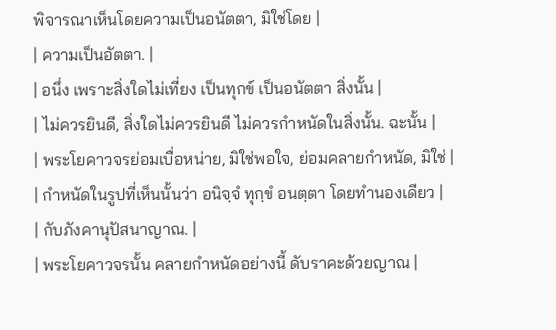พิจารณาเห็นโดยความเป็นอนัตตา, มิใช่โดย |
| ความเป็นอัตตา. |
| อนึ่ง เพราะสิ่งใดไม่เที่ยง เป็นทุกข์ เป็นอนัตตา สิ่งนั้น |
| ไม่ควรยินดี, สิ่งใดไม่ควรยินดี ไม่ควรกำหนัดในสิ่งนั้น. ฉะนั้น |
| พระโยคาวจรย่อมเบื่อหน่าย, มิใช่พอใจ, ย่อมคลายกำหนัด, มิใช่ |
| กำหนัดในรูปที่เห็นนั้นว่า อนิจฺจํ ทุกฺขํ อนตฺตา โดยทำนองเดียว |
| กับภังคานุปัสนาญาณ. |
| พระโยคาวจรนั้น คลายกำหนัดอย่างนี้ ดับราคะด้วยญาณ |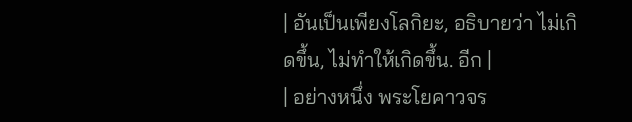| อันเป็นเพียงโลกิยะ, อธิบายว่า ไม่เกิดขึ้น, ไม่ทำให้เกิดขึ้น. อีก |
| อย่างหนึ่ง พระโยคาวจร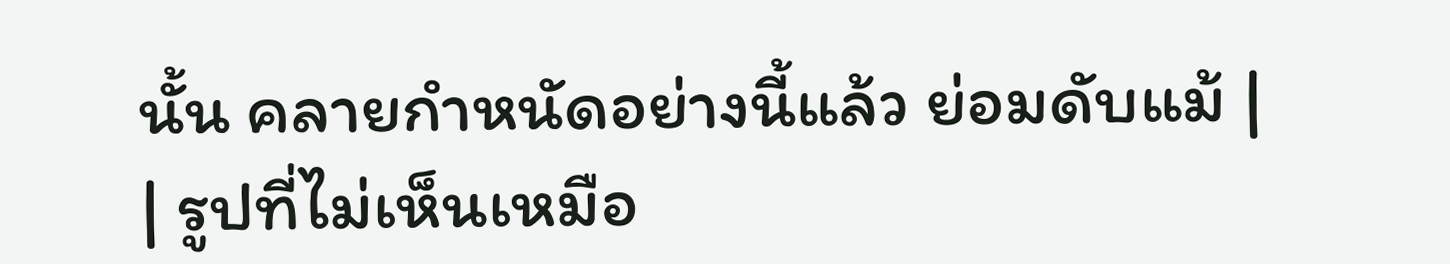นั้น คลายกำหนัดอย่างนี้แล้ว ย่อมดับแม้ |
| รูปที่ไม่เห็นเหมือ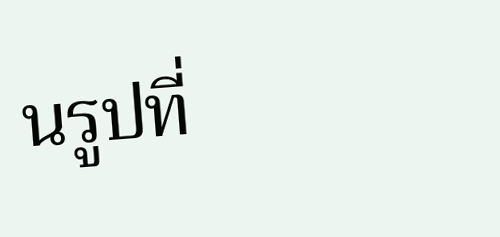นรูปที่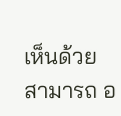เห็นด้วยสามารถ อ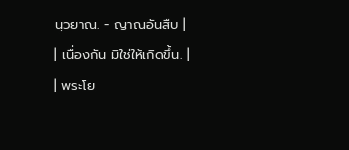นฺวยาณ. - ญาณอันสืบ |
| เนื่องกัน มิใช่ให้เกิดขึ้น. |
| พระโย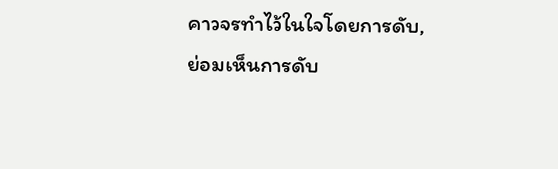คาวจรทำไว้ในใจโดยการดับ, ย่อมเห็นการดับ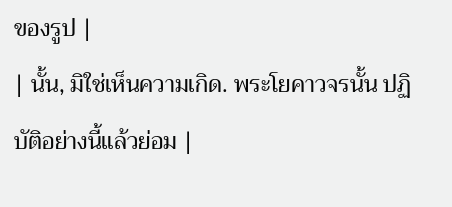ของรูป |
| นั้น, มิใช่เห็นความเกิด. พระโยคาวจรนั้น ปฏิบัติอย่างนี้แล้วย่อม |